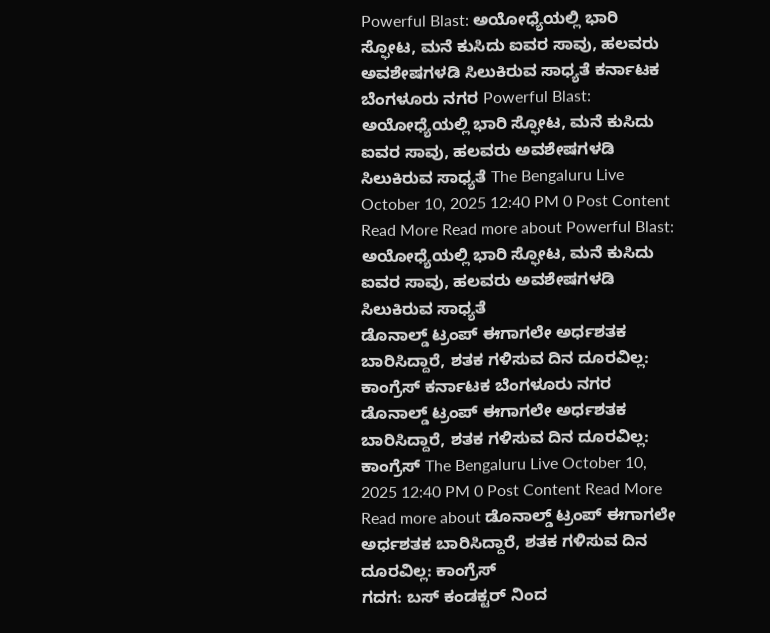Powerful Blast: ಅಯೋಧ್ಯೆಯಲ್ಲಿ ಭಾರಿ ಸ್ಫೋಟ, ಮನೆ ಕುಸಿದು ಐವರ ಸಾವು, ಹಲವರು ಅವಶೇಷಗಳಡಿ ಸಿಲುಕಿರುವ ಸಾಧ್ಯತೆ ಕರ್ನಾಟಕ ಬೆಂಗಳೂರು ನಗರ Powerful Blast: ಅಯೋಧ್ಯೆಯಲ್ಲಿ ಭಾರಿ ಸ್ಫೋಟ, ಮನೆ ಕುಸಿದು ಐವರ ಸಾವು, ಹಲವರು ಅವಶೇಷಗಳಡಿ ಸಿಲುಕಿರುವ ಸಾಧ್ಯತೆ The Bengaluru Live October 10, 2025 12:40 PM 0 Post Content Read More Read more about Powerful Blast: ಅಯೋಧ್ಯೆಯಲ್ಲಿ ಭಾರಿ ಸ್ಫೋಟ, ಮನೆ ಕುಸಿದು ಐವರ ಸಾವು, ಹಲವರು ಅವಶೇಷಗಳಡಿ ಸಿಲುಕಿರುವ ಸಾಧ್ಯತೆ
ಡೊನಾಲ್ಡ್ ಟ್ರಂಪ್ ಈಗಾಗಲೇ ಅರ್ಧಶತಕ ಬಾರಿಸಿದ್ದಾರೆ, ಶತಕ ಗಳಿಸುವ ದಿನ ದೂರವಿಲ್ಲ: ಕಾಂಗ್ರೆಸ್ ಕರ್ನಾಟಕ ಬೆಂಗಳೂರು ನಗರ ಡೊನಾಲ್ಡ್ ಟ್ರಂಪ್ ಈಗಾಗಲೇ ಅರ್ಧಶತಕ ಬಾರಿಸಿದ್ದಾರೆ, ಶತಕ ಗಳಿಸುವ ದಿನ ದೂರವಿಲ್ಲ: ಕಾಂಗ್ರೆಸ್ The Bengaluru Live October 10, 2025 12:40 PM 0 Post Content Read More Read more about ಡೊನಾಲ್ಡ್ ಟ್ರಂಪ್ ಈಗಾಗಲೇ ಅರ್ಧಶತಕ ಬಾರಿಸಿದ್ದಾರೆ, ಶತಕ ಗಳಿಸುವ ದಿನ ದೂರವಿಲ್ಲ: ಕಾಂಗ್ರೆಸ್
ಗದಗ: ಬಸ್ ಕಂಡಕ್ಟರ್ ನಿಂದ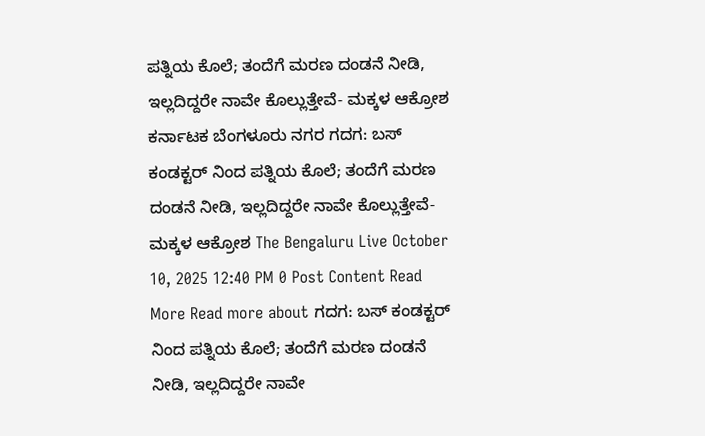ಪತ್ನಿಯ ಕೊಲೆ; ತಂದೆಗೆ ಮರಣ ದಂಡನೆ ನೀಡಿ, ಇಲ್ಲದಿದ್ದರೇ ನಾವೇ ಕೊಲ್ಲುತ್ತೇವೆ- ಮಕ್ಕಳ ಆಕ್ರೋಶ ಕರ್ನಾಟಕ ಬೆಂಗಳೂರು ನಗರ ಗದಗ: ಬಸ್ ಕಂಡಕ್ಟರ್ ನಿಂದ ಪತ್ನಿಯ ಕೊಲೆ; ತಂದೆಗೆ ಮರಣ ದಂಡನೆ ನೀಡಿ, ಇಲ್ಲದಿದ್ದರೇ ನಾವೇ ಕೊಲ್ಲುತ್ತೇವೆ- ಮಕ್ಕಳ ಆಕ್ರೋಶ The Bengaluru Live October 10, 2025 12:40 PM 0 Post Content Read More Read more about ಗದಗ: ಬಸ್ ಕಂಡಕ್ಟರ್ ನಿಂದ ಪತ್ನಿಯ ಕೊಲೆ; ತಂದೆಗೆ ಮರಣ ದಂಡನೆ ನೀಡಿ, ಇಲ್ಲದಿದ್ದರೇ ನಾವೇ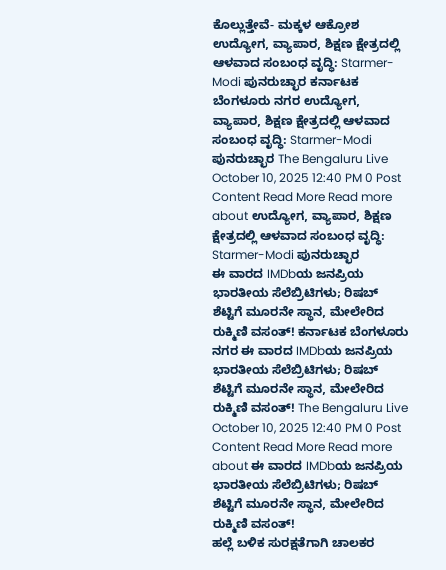ಕೊಲ್ಲುತ್ತೇವೆ- ಮಕ್ಕಳ ಆಕ್ರೋಶ
ಉದ್ಯೋಗ, ವ್ಯಾಪಾರ, ಶಿಕ್ಷಣ ಕ್ಷೇತ್ರದಲ್ಲಿ ಆಳವಾದ ಸಂಬಂಧ ವೃದ್ಧಿ: Starmer-Modi ಪುನರುಚ್ಛಾರ ಕರ್ನಾಟಕ ಬೆಂಗಳೂರು ನಗರ ಉದ್ಯೋಗ, ವ್ಯಾಪಾರ, ಶಿಕ್ಷಣ ಕ್ಷೇತ್ರದಲ್ಲಿ ಆಳವಾದ ಸಂಬಂಧ ವೃದ್ಧಿ: Starmer-Modi ಪುನರುಚ್ಛಾರ The Bengaluru Live October 10, 2025 12:40 PM 0 Post Content Read More Read more about ಉದ್ಯೋಗ, ವ್ಯಾಪಾರ, ಶಿಕ್ಷಣ ಕ್ಷೇತ್ರದಲ್ಲಿ ಆಳವಾದ ಸಂಬಂಧ ವೃದ್ಧಿ: Starmer-Modi ಪುನರುಚ್ಛಾರ
ಈ ವಾರದ IMDbಯ ಜನಪ್ರಿಯ ಭಾರತೀಯ ಸೆಲೆಬ್ರಿಟಿಗಳು; ರಿಷಬ್ ಶೆಟ್ಟಿಗೆ ಮೂರನೇ ಸ್ಥಾನ, ಮೇಲೇರಿದ ರುಕ್ಮಿಣಿ ವಸಂತ್! ಕರ್ನಾಟಕ ಬೆಂಗಳೂರು ನಗರ ಈ ವಾರದ IMDbಯ ಜನಪ್ರಿಯ ಭಾರತೀಯ ಸೆಲೆಬ್ರಿಟಿಗಳು; ರಿಷಬ್ ಶೆಟ್ಟಿಗೆ ಮೂರನೇ ಸ್ಥಾನ, ಮೇಲೇರಿದ ರುಕ್ಮಿಣಿ ವಸಂತ್! The Bengaluru Live October 10, 2025 12:40 PM 0 Post Content Read More Read more about ಈ ವಾರದ IMDbಯ ಜನಪ್ರಿಯ ಭಾರತೀಯ ಸೆಲೆಬ್ರಿಟಿಗಳು; ರಿಷಬ್ ಶೆಟ್ಟಿಗೆ ಮೂರನೇ ಸ್ಥಾನ, ಮೇಲೇರಿದ ರುಕ್ಮಿಣಿ ವಸಂತ್!
ಹಲ್ಲೆ ಬಳಿಕ ಸುರಕ್ಷತೆಗಾಗಿ ಚಾಲಕರ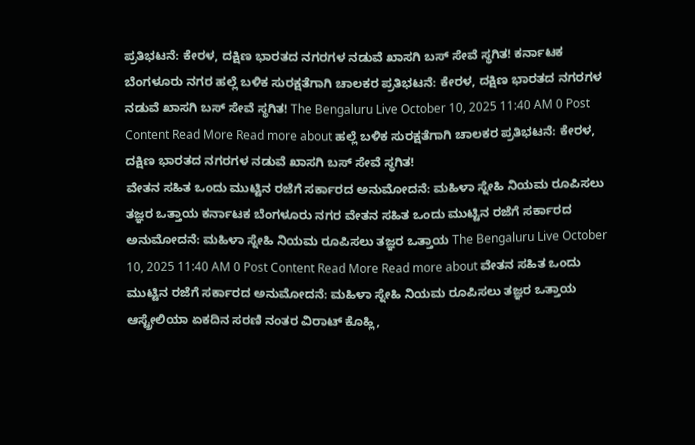ಪ್ರತಿಭಟನೆ: ಕೇರಳ, ದಕ್ಷಿಣ ಭಾರತದ ನಗರಗಳ ನಡುವೆ ಖಾಸಗಿ ಬಸ್ ಸೇವೆ ಸ್ಥಗಿತ! ಕರ್ನಾಟಕ ಬೆಂಗಳೂರು ನಗರ ಹಲ್ಲೆ ಬಳಿಕ ಸುರಕ್ಷತೆಗಾಗಿ ಚಾಲಕರ ಪ್ರತಿಭಟನೆ: ಕೇರಳ, ದಕ್ಷಿಣ ಭಾರತದ ನಗರಗಳ ನಡುವೆ ಖಾಸಗಿ ಬಸ್ ಸೇವೆ ಸ್ಥಗಿತ! The Bengaluru Live October 10, 2025 11:40 AM 0 Post Content Read More Read more about ಹಲ್ಲೆ ಬಳಿಕ ಸುರಕ್ಷತೆಗಾಗಿ ಚಾಲಕರ ಪ್ರತಿಭಟನೆ: ಕೇರಳ, ದಕ್ಷಿಣ ಭಾರತದ ನಗರಗಳ ನಡುವೆ ಖಾಸಗಿ ಬಸ್ ಸೇವೆ ಸ್ಥಗಿತ!
ವೇತನ ಸಹಿತ ಒಂದು ಮುಟ್ಟಿನ ರಜೆಗೆ ಸರ್ಕಾರದ ಅನುಮೋದನೆ: ಮಹಿಳಾ ಸ್ನೇಹಿ ನಿಯಮ ರೂಪಿಸಲು ತಜ್ಞರ ಒತ್ತಾಯ ಕರ್ನಾಟಕ ಬೆಂಗಳೂರು ನಗರ ವೇತನ ಸಹಿತ ಒಂದು ಮುಟ್ಟಿನ ರಜೆಗೆ ಸರ್ಕಾರದ ಅನುಮೋದನೆ: ಮಹಿಳಾ ಸ್ನೇಹಿ ನಿಯಮ ರೂಪಿಸಲು ತಜ್ಞರ ಒತ್ತಾಯ The Bengaluru Live October 10, 2025 11:40 AM 0 Post Content Read More Read more about ವೇತನ ಸಹಿತ ಒಂದು ಮುಟ್ಟಿನ ರಜೆಗೆ ಸರ್ಕಾರದ ಅನುಮೋದನೆ: ಮಹಿಳಾ ಸ್ನೇಹಿ ನಿಯಮ ರೂಪಿಸಲು ತಜ್ಞರ ಒತ್ತಾಯ
ಆಸ್ಟ್ರೇಲಿಯಾ ಏಕದಿನ ಸರಣಿ ನಂತರ ವಿರಾಟ್ ಕೊಹ್ಲಿ,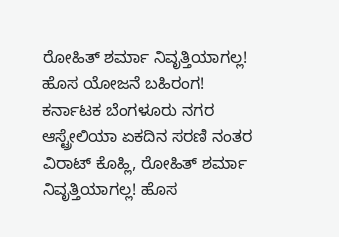ರೋಹಿತ್ ಶರ್ಮಾ ನಿವೃತ್ತಿಯಾಗಲ್ಲ! ಹೊಸ ಯೋಜನೆ ಬಹಿರಂಗ! ಕರ್ನಾಟಕ ಬೆಂಗಳೂರು ನಗರ ಆಸ್ಟ್ರೇಲಿಯಾ ಏಕದಿನ ಸರಣಿ ನಂತರ ವಿರಾಟ್ ಕೊಹ್ಲಿ, ರೋಹಿತ್ ಶರ್ಮಾ ನಿವೃತ್ತಿಯಾಗಲ್ಲ! ಹೊಸ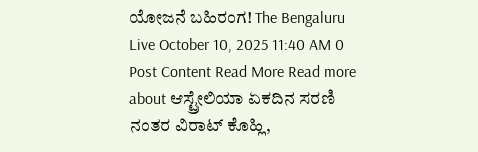ಯೋಜನೆ ಬಹಿರಂಗ! The Bengaluru Live October 10, 2025 11:40 AM 0 Post Content Read More Read more about ಆಸ್ಟ್ರೇಲಿಯಾ ಏಕದಿನ ಸರಣಿ ನಂತರ ವಿರಾಟ್ ಕೊಹ್ಲಿ,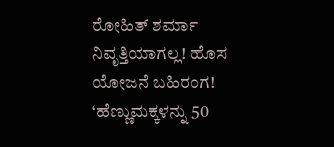ರೋಹಿತ್ ಶರ್ಮಾ ನಿವೃತ್ತಿಯಾಗಲ್ಲ! ಹೊಸ ಯೋಜನೆ ಬಹಿರಂಗ!
‘ಹೆಣ್ಣುಮಕ್ಕಳನ್ನು 50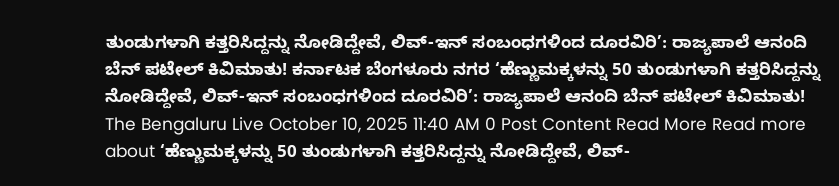ತುಂಡುಗಳಾಗಿ ಕತ್ತರಿಸಿದ್ದನ್ನು ನೋಡಿದ್ದೇವೆ, ಲಿವ್-ಇನ್ ಸಂಬಂಧಗಳಿಂದ ದೂರವಿರಿ’: ರಾಜ್ಯಪಾಲೆ ಆನಂದಿ ಬೆನ್ ಪಟೇಲ್ ಕಿವಿಮಾತು! ಕರ್ನಾಟಕ ಬೆಂಗಳೂರು ನಗರ ‘ಹೆಣ್ಣುಮಕ್ಕಳನ್ನು 50 ತುಂಡುಗಳಾಗಿ ಕತ್ತರಿಸಿದ್ದನ್ನು ನೋಡಿದ್ದೇವೆ, ಲಿವ್-ಇನ್ ಸಂಬಂಧಗಳಿಂದ ದೂರವಿರಿ’: ರಾಜ್ಯಪಾಲೆ ಆನಂದಿ ಬೆನ್ ಪಟೇಲ್ ಕಿವಿಮಾತು! The Bengaluru Live October 10, 2025 11:40 AM 0 Post Content Read More Read more about ‘ಹೆಣ್ಣುಮಕ್ಕಳನ್ನು 50 ತುಂಡುಗಳಾಗಿ ಕತ್ತರಿಸಿದ್ದನ್ನು ನೋಡಿದ್ದೇವೆ, ಲಿವ್-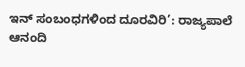ಇನ್ ಸಂಬಂಧಗಳಿಂದ ದೂರವಿರಿ’: ರಾಜ್ಯಪಾಲೆ ಆನಂದಿ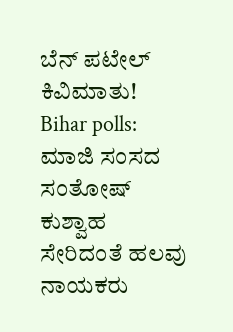ಬೆನ್ ಪಟೇಲ್ ಕಿವಿಮಾತು!
Bihar polls: ಮಾಜಿ ಸಂಸದ ಸಂತೋಷ್ ಕುಶ್ವಾಹ ಸೇರಿದಂತೆ ಹಲವು ನಾಯಕರು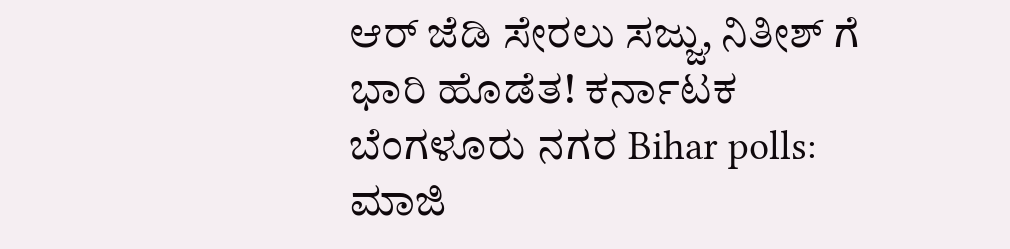ಆರ್ ಜೆಡಿ ಸೇರಲು ಸಜ್ಜು, ನಿತೀಶ್ ಗೆ ಭಾರಿ ಹೊಡೆತ! ಕರ್ನಾಟಕ ಬೆಂಗಳೂರು ನಗರ Bihar polls: ಮಾಜಿ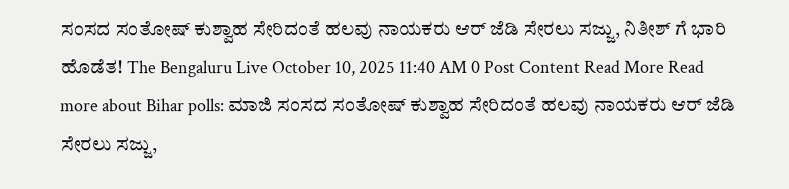ಸಂಸದ ಸಂತೋಷ್ ಕುಶ್ವಾಹ ಸೇರಿದಂತೆ ಹಲವು ನಾಯಕರು ಆರ್ ಜೆಡಿ ಸೇರಲು ಸಜ್ಜು, ನಿತೀಶ್ ಗೆ ಭಾರಿ ಹೊಡೆತ! The Bengaluru Live October 10, 2025 11:40 AM 0 Post Content Read More Read more about Bihar polls: ಮಾಜಿ ಸಂಸದ ಸಂತೋಷ್ ಕುಶ್ವಾಹ ಸೇರಿದಂತೆ ಹಲವು ನಾಯಕರು ಆರ್ ಜೆಡಿ ಸೇರಲು ಸಜ್ಜು,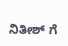ನಿತೀಶ್ ಗೆ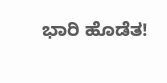ಭಾರಿ ಹೊಡೆತ!